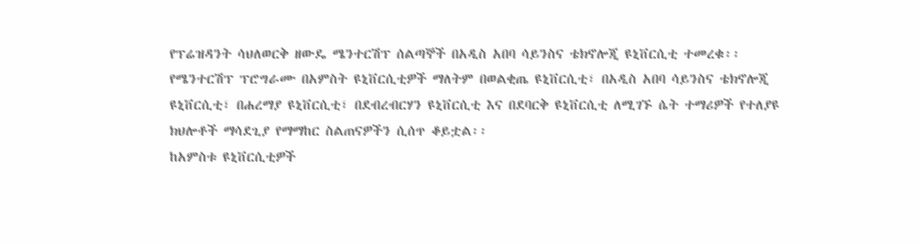የፕሬዝዳንት ሳህለወርቅ ዘውዴ ሜንተርሽፕ ሰልጣኞች በአዲስ አበባ ሳይንስና ቴክኖሎጂ ዩኒቨርሲቲ ተመረቁ፡፡
የሜንተርሽፕ ፕሮግራሙ በአምስት ዩኒቨርሲቲዎች ማለትም በወልቂጤ ዩኒቨርሲቲ፣ በአዲስ አበባ ሳይንስና ቴክኖሎጂ ዩኒቨርሲቲ፣ በሐረማያ ዩኒቨርሲቲ፣ በደብረብርሃን ዩኒቨርሲቲ እና በደባርቅ ዩኒቨርሲቲ ለሚገኙ ሴት ተማሪዎች የተለያዩ ክህሎቶች ማሳደጊያ የማማከር ስልጠናዎችን ሲሰጥ ቆይቷል፡፡
ከአምስቱ ዩኒቨርሲቲዎች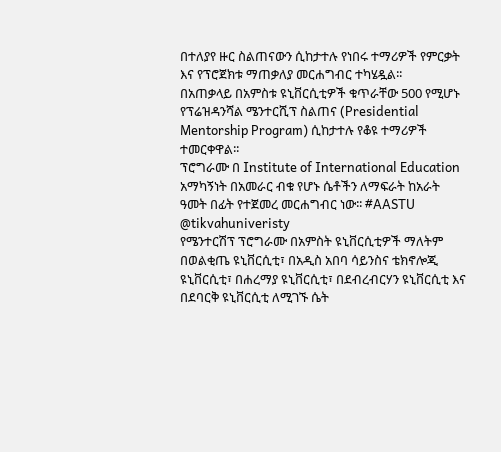በተለያየ ዙር ስልጠናውን ሲከታተሉ የነበሩ ተማሪዎች የምርቃት እና የፕሮጀክቱ ማጠቃለያ መርሐግብር ተካሄዷል፡፡
በአጠቃላይ በአምስቱ ዩኒቨርሲቲዎች ቁጥራቸው 500 የሚሆኑ የፕሬዝዳንሻል ሜንተርሺፕ ስልጠና (Presidential Mentorship Program) ሲከታተሉ የቆዩ ተማሪዎች ተመርቀዋል፡፡
ፕሮግራሙ በ Institute of International Education አማካኝነት በአመራር ብቁ የሆኑ ሴቶችን ለማፍራት ከአራት ዓመት በፊት የተጀመረ መርሐግብር ነው፡፡ #AASTU
@tikvahuniveristy
የሜንተርሽፕ ፕሮግራሙ በአምስት ዩኒቨርሲቲዎች ማለትም በወልቂጤ ዩኒቨርሲቲ፣ በአዲስ አበባ ሳይንስና ቴክኖሎጂ ዩኒቨርሲቲ፣ በሐረማያ ዩኒቨርሲቲ፣ በደብረብርሃን ዩኒቨርሲቲ እና በደባርቅ ዩኒቨርሲቲ ለሚገኙ ሴት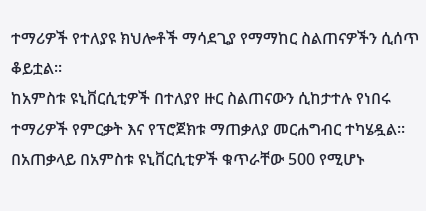ተማሪዎች የተለያዩ ክህሎቶች ማሳደጊያ የማማከር ስልጠናዎችን ሲሰጥ ቆይቷል፡፡
ከአምስቱ ዩኒቨርሲቲዎች በተለያየ ዙር ስልጠናውን ሲከታተሉ የነበሩ ተማሪዎች የምርቃት እና የፕሮጀክቱ ማጠቃለያ መርሐግብር ተካሄዷል፡፡
በአጠቃላይ በአምስቱ ዩኒቨርሲቲዎች ቁጥራቸው 500 የሚሆኑ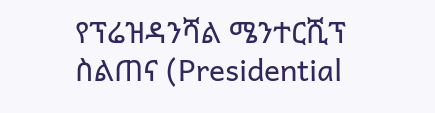የፕሬዝዳንሻል ሜንተርሺፕ ስልጠና (Presidential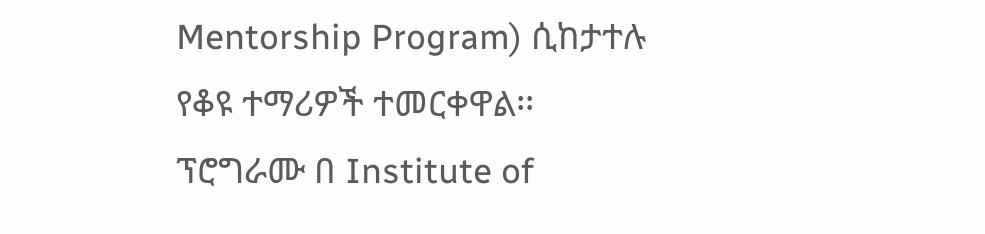Mentorship Program) ሲከታተሉ የቆዩ ተማሪዎች ተመርቀዋል፡፡
ፕሮግራሙ በ Institute of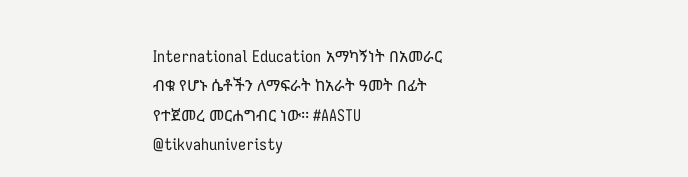International Education አማካኝነት በአመራር ብቁ የሆኑ ሴቶችን ለማፍራት ከአራት ዓመት በፊት የተጀመረ መርሐግብር ነው፡፡ #AASTU
@tikvahuniveristy